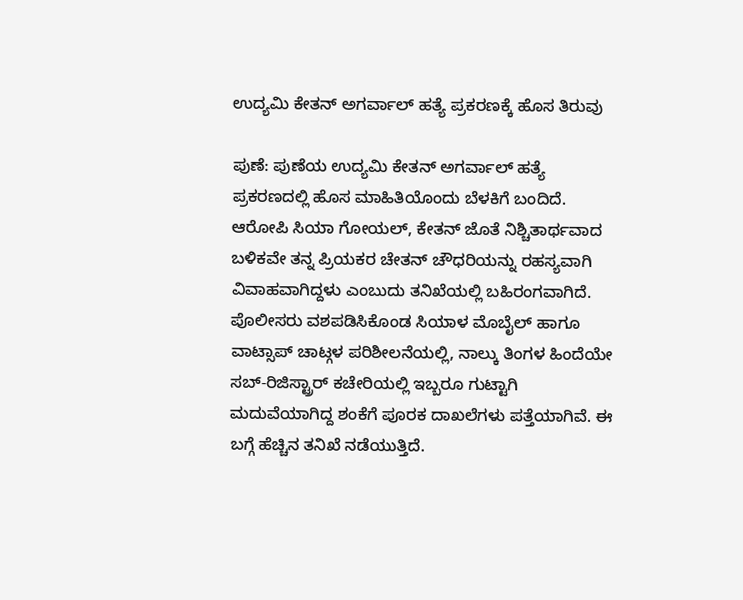ಉದ್ಯಮಿ ಕೇತನ್ ಅಗರ್ವಾಲ್ ಹತ್ಯೆ ಪ್ರಕರಣಕ್ಕೆ ಹೊಸ ತಿರುವು

ಪುಣೆ: ಪುಣೆಯ ಉದ್ಯಮಿ ಕೇತನ್ ಅಗರ್ವಾಲ್ ಹತ್ಯೆ ಪ್ರಕರಣದಲ್ಲಿ ಹೊಸ ಮಾಹಿತಿಯೊಂದು ಬೆಳಕಿಗೆ ಬಂದಿದೆ. ಆರೋಪಿ ಸಿಯಾ ಗೋಯಲ್, ಕೇತನ್ ಜೊತೆ ನಿಶ್ಚಿತಾರ್ಥವಾದ ಬಳಿಕವೇ ತನ್ನ ಪ್ರಿಯಕರ ಚೇತನ್ ಚೌಧರಿಯನ್ನು ರಹಸ್ಯವಾಗಿ ವಿವಾಹವಾಗಿದ್ದಳು ಎಂಬುದು ತನಿಖೆಯಲ್ಲಿ ಬಹಿರಂಗವಾಗಿದೆ.
ಪೊಲೀಸರು ವಶಪಡಿಸಿಕೊಂಡ ಸಿಯಾಳ ಮೊಬೈಲ್ ಹಾಗೂ ವಾಟ್ಸಾಪ್ ಚಾಟ್ಗಳ ಪರಿಶೀಲನೆಯಲ್ಲಿ, ನಾಲ್ಕು ತಿಂಗಳ ಹಿಂದೆಯೇ ಸಬ್-ರಿಜಿಸ್ಟ್ರಾರ್ ಕಚೇರಿಯಲ್ಲಿ ಇಬ್ಬರೂ ಗುಟ್ಟಾಗಿ ಮದುವೆಯಾಗಿದ್ದ ಶಂಕೆಗೆ ಪೂರಕ ದಾಖಲೆಗಳು ಪತ್ತೆಯಾಗಿವೆ. ಈ ಬಗ್ಗೆ ಹೆಚ್ಚಿನ ತನಿಖೆ ನಡೆಯುತ್ತಿದೆ.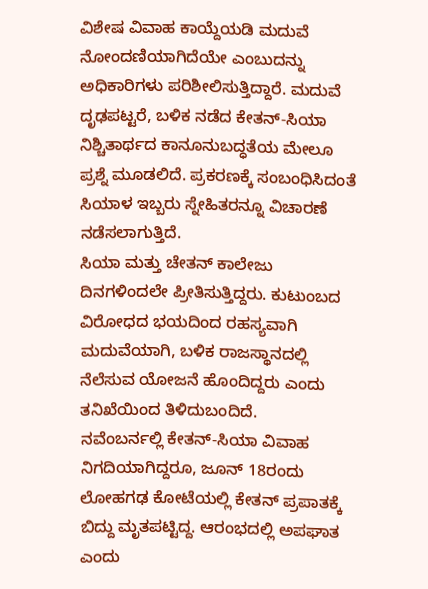ವಿಶೇಷ ವಿವಾಹ ಕಾಯ್ದೆಯಡಿ ಮದುವೆ ನೋಂದಣಿಯಾಗಿದೆಯೇ ಎಂಬುದನ್ನು ಅಧಿಕಾರಿಗಳು ಪರಿಶೀಲಿಸುತ್ತಿದ್ದಾರೆ. ಮದುವೆ ದೃಢಪಟ್ಟರೆ, ಬಳಿಕ ನಡೆದ ಕೇತನ್-ಸಿಯಾ ನಿಶ್ಚಿತಾರ್ಥದ ಕಾನೂನುಬದ್ಧತೆಯ ಮೇಲೂ ಪ್ರಶ್ನೆ ಮೂಡಲಿದೆ. ಪ್ರಕರಣಕ್ಕೆ ಸಂಬಂಧಿಸಿದಂತೆ ಸಿಯಾಳ ಇಬ್ಬರು ಸ್ನೇಹಿತರನ್ನೂ ವಿಚಾರಣೆ ನಡೆಸಲಾಗುತ್ತಿದೆ.
ಸಿಯಾ ಮತ್ತು ಚೇತನ್ ಕಾಲೇಜು ದಿನಗಳಿಂದಲೇ ಪ್ರೀತಿಸುತ್ತಿದ್ದರು. ಕುಟುಂಬದ ವಿರೋಧದ ಭಯದಿಂದ ರಹಸ್ಯವಾಗಿ ಮದುವೆಯಾಗಿ, ಬಳಿಕ ರಾಜಸ್ಥಾನದಲ್ಲಿ ನೆಲೆಸುವ ಯೋಜನೆ ಹೊಂದಿದ್ದರು ಎಂದು ತನಿಖೆಯಿಂದ ತಿಳಿದುಬಂದಿದೆ.
ನವೆಂಬರ್ನಲ್ಲಿ ಕೇತನ್-ಸಿಯಾ ವಿವಾಹ ನಿಗದಿಯಾಗಿದ್ದರೂ, ಜೂನ್ 18ರಂದು ಲೋಹಗಢ ಕೋಟೆಯಲ್ಲಿ ಕೇತನ್ ಪ್ರಪಾತಕ್ಕೆ ಬಿದ್ದು ಮೃತಪಟ್ಟಿದ್ದ. ಆರಂಭದಲ್ಲಿ ಅಪಘಾತ ಎಂದು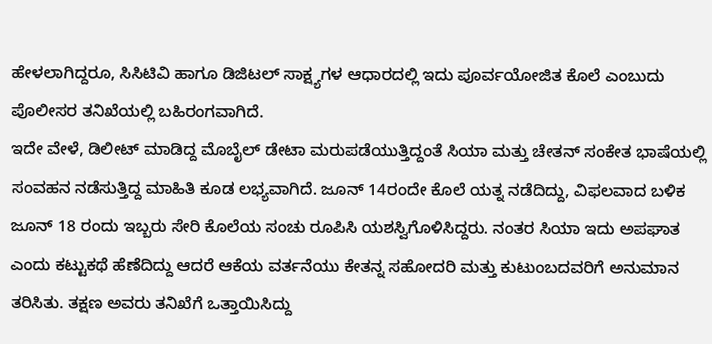ಹೇಳಲಾಗಿದ್ದರೂ, ಸಿಸಿಟಿವಿ ಹಾಗೂ ಡಿಜಿಟಲ್ ಸಾಕ್ಷ್ಯಗಳ ಆಧಾರದಲ್ಲಿ ಇದು ಪೂರ್ವಯೋಜಿತ ಕೊಲೆ ಎಂಬುದು ಪೊಲೀಸರ ತನಿಖೆಯಲ್ಲಿ ಬಹಿರಂಗವಾಗಿದೆ.
ಇದೇ ವೇಳೆ, ಡಿಲೀಟ್ ಮಾಡಿದ್ದ ಮೊಬೈಲ್ ಡೇಟಾ ಮರುಪಡೆಯುತ್ತಿದ್ದಂತೆ ಸಿಯಾ ಮತ್ತು ಚೇತನ್ ಸಂಕೇತ ಭಾಷೆಯಲ್ಲಿ ಸಂವಹನ ನಡೆಸುತ್ತಿದ್ದ ಮಾಹಿತಿ ಕೂಡ ಲಭ್ಯವಾಗಿದೆ. ಜೂನ್ 14ರಂದೇ ಕೊಲೆ ಯತ್ನ ನಡೆದಿದ್ದು, ವಿಫಲವಾದ ಬಳಿಕ ಜೂನ್ 18 ರಂದು ಇಬ್ಬರು ಸೇರಿ ಕೊಲೆಯ ಸಂಚು ರೂಪಿಸಿ ಯಶಸ್ವಿಗೊಳಿಸಿದ್ದರು. ನಂತರ ಸಿಯಾ ಇದು ಅಪಘಾತ ಎಂದು ಕಟ್ಟುಕಥೆ ಹೆಣೆದಿದ್ದು ಆದರೆ ಆಕೆಯ ವರ್ತನೆಯು ಕೇತನ್ನ ಸಹೋದರಿ ಮತ್ತು ಕುಟುಂಬದವರಿಗೆ ಅನುಮಾನ ತರಿಸಿತು. ತಕ್ಷಣ ಅವರು ತನಿಖೆಗೆ ಒತ್ತಾಯಿಸಿದ್ದು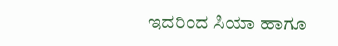ಇದರಿಂದ ಸಿಯಾ ಹಾಗೂ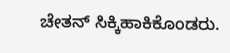ಚೇತನ್ ಸಿಕ್ಕಿಹಾಕಿಕೊಂಡರು.